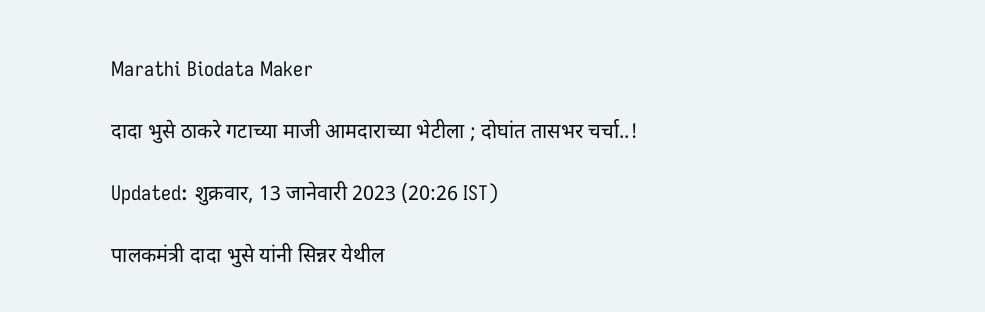Marathi Biodata Maker

दादा भुसे ठाकरे गटाच्या माजी आमदाराच्या भेटीला ; दोघांत तासभर चर्चा..!

Updated: शुक्रवार, 13 जानेवारी 2023 (20:26 IST)

पालकमंत्री दादा भुसे यांनी सिन्नर येथील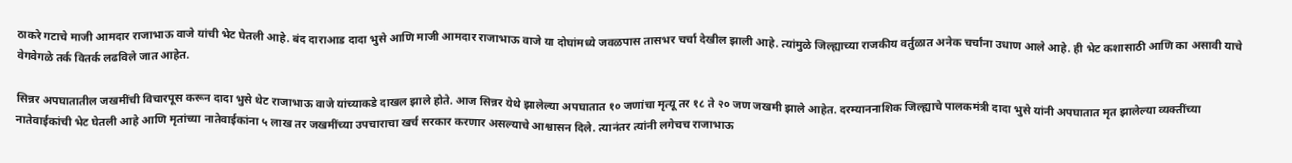ठाकरे गटाचे माजी आमदार राजाभाऊ वाजे यांची भेट घेतली आहे. बंद दाराआड दादा भुसे आणि माजी आमदार राजाभाऊ वाजे या दोघांमध्ये जवळपास तासभर चर्चा देखील झाली आहे. त्यांमुळे जिल्ह्याच्या राजकीय वर्तुळात अनेक चर्चांना उधाण आले आहे. ही भेट कशासाठी आणि का असावी याचे वेगवेगळे तर्क वितर्क लढविले जात आहेत.

सिन्नर अपघातातील जखमींची विचारपूस करून दादा भुसे थेट राजाभाऊ वाजे यांच्याकडे दाखल झाले होते. आज सिन्नर येथे झालेल्या अपघातात १० जणांचा मृत्यू तर १८ ते २० जण जखमी झाले आहेत. दरम्याननाशिक जिल्ह्याचे पालकमंत्री दादा भुसे यांनी अपघातात मृत झालेल्या व्यक्तींच्या नातेवाईकांची भेट घेतली आहे आणि मृतांच्या नातेवाईकांना ५ लाख तर जखमींच्या उपचाराचा खर्च सरकार करणार असल्याचे आश्वासन दिले. त्यानंतर त्यांनी लगेचच राजाभाऊ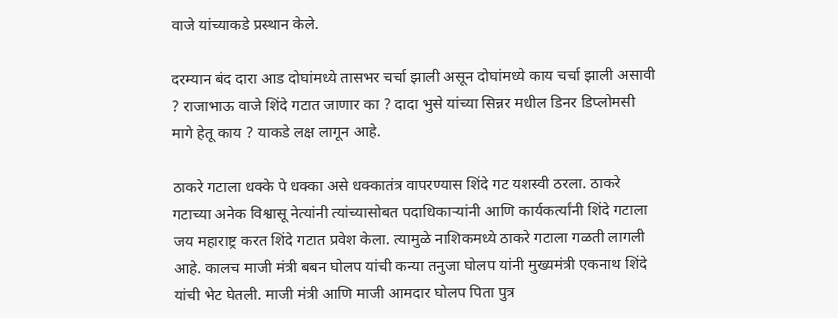वाजे यांच्याकडे प्रस्थान केले.

दरम्यान बंद दारा आड दोघांमध्ये तासभर चर्चा झाली असून दोघांमध्ये काय चर्चा झाली असावी ? राजाभाऊ वाजे शिंदे गटात जाणार का ? दादा भुसे यांच्या सिन्नर मधील डिनर डिप्लोमसी मागे हेतू काय ? याकडे लक्ष लागून आहे.

ठाकरे गटाला धक्के पे धक्का असे धक्कातंत्र वापरण्यास शिंदे गट यशस्वी ठरला. ठाकरे गटाच्या अनेक विश्वासू नेत्यांनी त्यांच्यासोबत पदाधिकाऱ्यांनी आणि कार्यकर्त्यांनी शिंदे गटाला जय महाराष्ट्र करत शिंदे गटात प्रवेश केला. त्यामुळे नाशिकमध्ये ठाकरे गटाला गळती लागली आहे. कालच माजी मंत्री बबन घोलप यांची कन्या तनुजा घोलप यांनी मुख्यमंत्री एकनाथ शिंदे यांची भेट घेतली. माजी मंत्री आणि माजी आमदार घोलप पिता पुत्र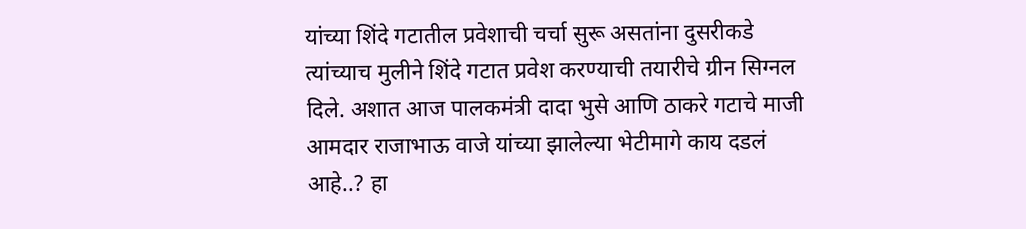यांच्या शिंदे गटातील प्रवेशाची चर्चा सुरू असतांना दुसरीकडे त्यांच्याच मुलीने शिंदे गटात प्रवेश करण्याची तयारीचे ग्रीन सिग्नल दिले. अशात आज पालकमंत्री दादा भुसे आणि ठाकरे गटाचे माजी आमदार राजाभाऊ वाजे यांच्या झालेल्या भेटीमागे काय दडलं आहे..? हा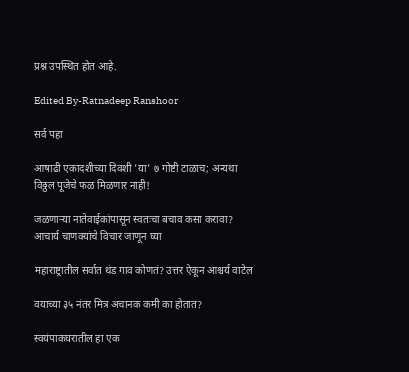प्रश्न उपस्थित होत आहे.

Edited By-Ratnadeep Ranshoor

सर्व पहा

आषाढी एकादशीच्या दिवशी 'या' ७ गोष्टी टाळाच; अन्यथा विठ्ठल पूजेचे फळ मिळणार नाही!

जळणाऱ्या नातेवाईकांपासून स्वतःचा बचाव कसा करावा? आचार्य चाणक्यांचे विचार जाणून घ्या

महाराष्ट्रातील सर्वात थंड गाव कोणतं? उत्तर ऐकून आश्चर्य वाटेल

वयाच्या ३५ नंतर मित्र अचानक कमी का होतात?

स्वयंपाकघरातील हा एक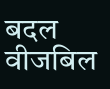बदल वीजबिल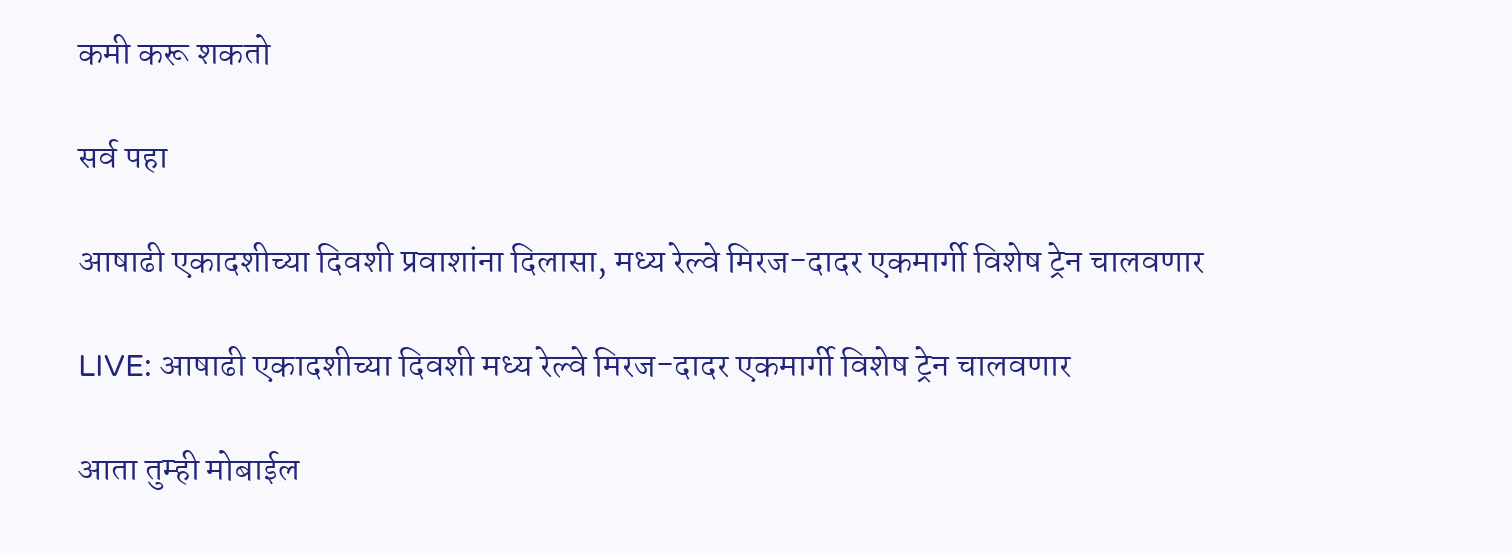कमी करू शकतो

सर्व पहा

आषाढी एकादशीच्या दिवशी प्रवाशांना दिलासा, मध्य रेल्वे मिरज-दादर एकमार्गी विशेष ट्रेन चालवणार

LIVE: आषाढी एकादशीच्या दिवशी मध्य रेल्वे मिरज-दादर एकमार्गी विशेष ट्रेन चालवणार

आता तुम्ही मोबाईल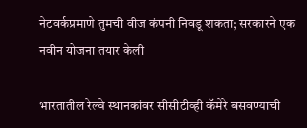नेटवर्कप्रमाणे तुमची वीज कंपनी निवडू शकता; सरकारने एक नवीन योजना तयार केली

भारतातील रेल्वे स्थानकांवर सीसीटीव्ही कॅमेरे बसवण्याची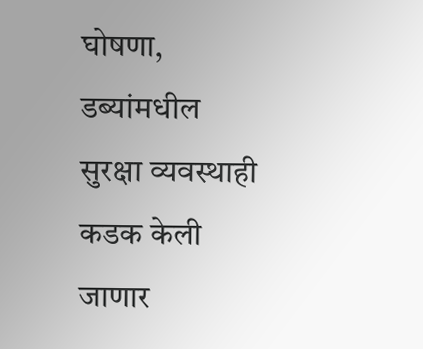घोषणा, डब्यांमधील सुरक्षा व्यवस्थाही कडक केली जाणार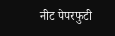नीट पेपरफुटी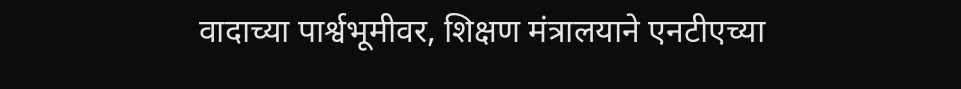वादाच्या पार्श्वभूमीवर, शिक्षण मंत्रालयाने एनटीएच्या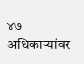४७ अधिकाऱ्यांवर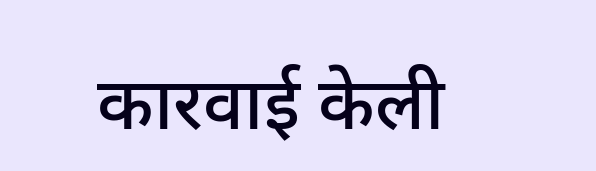कारवाई केली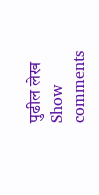पुढील लेख
Show comments